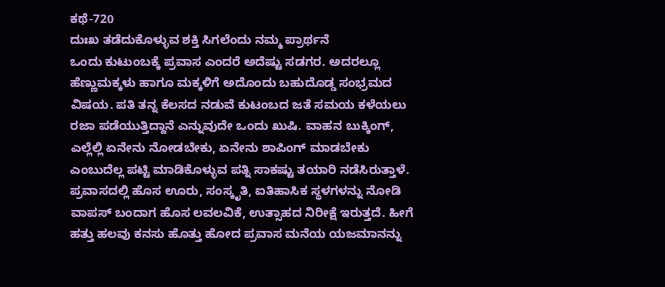ಕಥೆ-720
ದುಃಖ ತಡೆದುಕೊಳ್ಳುವ ಶಕ್ತಿ ಸಿಗಲೆಂದು ನಮ್ಮ ಪ್ರಾರ್ಥನೆ
ಒಂದು ಕುಟುಂಬಕ್ಕೆ ಪ್ರವಾಸ ಎಂದರೆ ಅದೆಷ್ಟು ಸಡಗರ. ಅದರಲ್ಲೂ ಹೆಣ್ಣುಮಕ್ಕಳು ಹಾಗೂ ಮಕ್ಕಳಿಗೆ ಅದೊಂದು ಬಹುದೊಡ್ಡ ಸಂಭ್ರಮದ ವಿಷಯ. ಪತಿ ತನ್ನ ಕೆಲಸದ ನಡುವೆ ಕುಟಂಬದ ಜತೆ ಸಮಯ ಕಳೆಯಲು ರಜಾ ಪಡೆಯುತ್ತಿದ್ದಾನೆ ಎನ್ನುವುದೇ ಒಂದು ಖುಷಿ. ವಾಹನ ಬುಕ್ಕಿಂಗ್, ಎಲ್ಲೆಲ್ಲಿ ಏನೇನು ನೋಡಬೇಕು, ಏನೇನು ಶಾಪಿಂಗ್ ಮಾಡಬೇಕು ಎಂಬುದೆಲ್ಲ ಪಟ್ಟಿ ಮಾಡಿಕೊಳ್ಳುವ ಪತ್ನಿ ಸಾಕಷ್ಟು ತಯಾರಿ ನಡೆಸಿರುತ್ತಾಳೆ.
ಪ್ರವಾಸದಲ್ಲಿ ಹೊಸ ಊರು, ಸಂಸ್ಕೃತಿ, ಐತಿಹಾಸಿಕ ಸ್ಥಳಗಳನ್ನು ನೋಡಿ ವಾಪಸ್ ಬಂದಾಗ ಹೊಸ ಲವಲವಿಕೆ, ಉತ್ಸಾಹದ ನಿರೀಕ್ಷೆ ಇರುತ್ತದೆ. ಹೀಗೆ ಹತ್ತು ಹಲವು ಕನಸು ಹೊತ್ತು ಹೋದ ಪ್ರವಾಸ ಮನೆಯ ಯಜಮಾನನ್ನು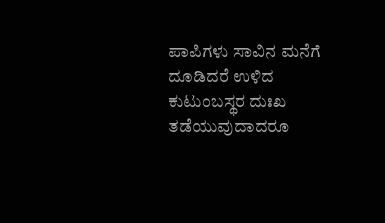ಪಾಪಿಗಳು ಸಾವಿನ ಮನೆಗೆ ದೂಡಿದರೆ ಉಳಿದ ಕುಟುಂಬಸ್ಥರ ದುಃಖ ತಡೆಯುವುದಾದರೂ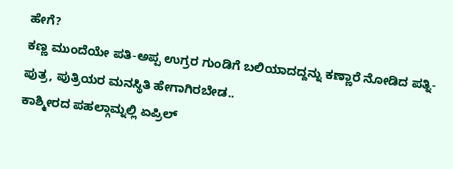ಹೇಗೆ?
ಕಣ್ಣ ಮುಂದೆಯೇ ಪತಿ-ಅಪ್ಪ ಉಗ್ರರ ಗುಂಡಿಗೆ ಬಲಿಯಾದದ್ದನ್ನು ಕಣ್ಣಾರೆ ನೋಡಿದ ಪತ್ನಿ- ಪುತ್ರ, ಪುತ್ರಿಯರ ಮನಸ್ಥಿತಿ ಹೇಗಾಗಿರಬೇಡ..
ಕಾಶ್ಮೀರದ ಪಹಲ್ಗಾಮ್ನಲ್ಲಿ ಏಪ್ರಿಲ್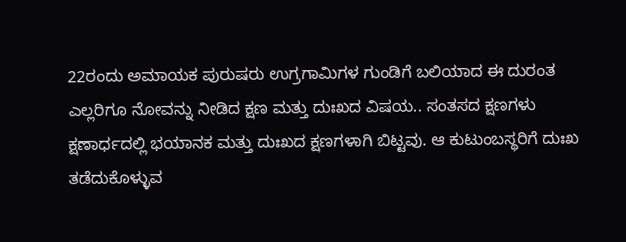22ರಂದು ಅಮಾಯಕ ಪುರುಷರು ಉಗ್ರಗಾಮಿಗಳ ಗುಂಡಿಗೆ ಬಲಿಯಾದ ಈ ದುರಂತ ಎಲ್ಲರಿಗೂ ನೋವನ್ನು ನೀಡಿದ ಕ್ಷಣ ಮತ್ತು ದುಃಖದ ವಿಷಯ.. ಸಂತಸದ ಕ್ಷಣಗಳು ಕ್ಷಣಾರ್ಧದಲ್ಲಿ ಭಯಾನಕ ಮತ್ತು ದುಃಖದ ಕ್ಷಣಗಳಾಗಿ ಬಿಟ್ಟವು. ಆ ಕುಟುಂಬಸ್ಥರಿಗೆ ದುಃಖ ತಡೆದುಕೊಳ್ಳುವ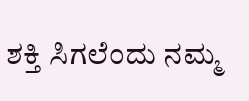ಶಕ್ತಿ ಸಿಗಲೆಂದು ನಮ್ಮ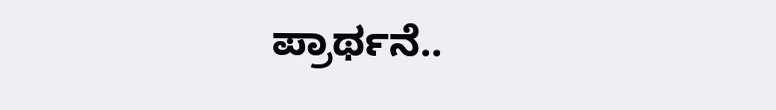ಪ್ರಾರ್ಥನೆ..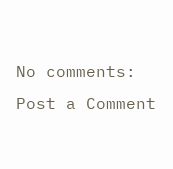No comments:
Post a Comment